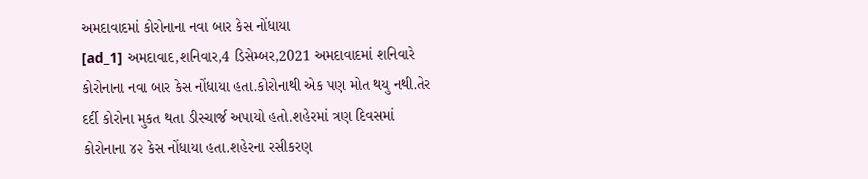અમદાવાદમાં કોરોનાના નવા બાર કેસ નોંધાયા
[ad_1] અમદાવાદ,શનિવાર,4 ડિસેમ્બર,2021 અમદાવાદમાં શનિવારે કોરોનાના નવા બાર કેસ નોંધાયા હતા.કોરોનાથી એક પણ મોત થયુ નથી.તેર દર્દી કોરોના મુકત થતા ડીસ્ચાર્જ અપાયો હતો.શહેરમાં ત્રણ દિવસમાં કોરોનાના ૪૨ કેસ નોંધાયા હતા.શહેરના રસીકરણ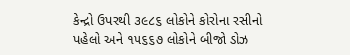કેન્દ્રો ઉપરથી ૩૯૮૬ લોકોને કોરોના રસીનો પહેલો અને ૧૫૬૬૭ લોકોને બીજો ડોઝ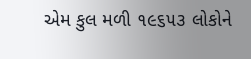એમ કુલ મળી ૧૯૬૫૩ લોકોને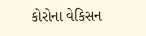કોરોના વેકિસન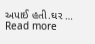અપાઈ હતી.ઘર … Read more